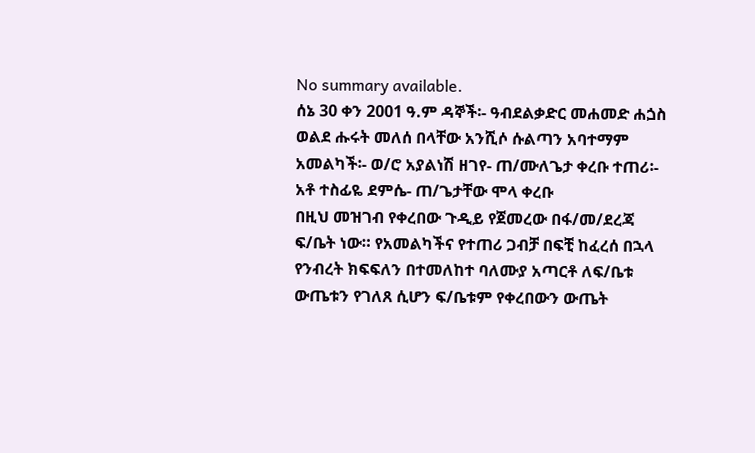No summary available.
ሰኔ 30 ቀን 2001 ዓ.ም ዳኞች፡- ዓብደልቃድር መሐመድ ሐጏስ ወልደ ሑሩት መለሰ በላቸው አንሺሶ ሱልጣን አባተማም አመልካች፡- ወ/ሮ አያልነሽ ዘገየ- ጠ/ሙለጌታ ቀረቡ ተጠሪ፡- አቶ ተስፊዬ ደምሴ- ጠ/ጌታቸው ሞላ ቀረቡ
በዚህ መዝገብ የቀረበው ጉዲይ የጀመረው በፋ/መ/ደረጃ ፍ/ቤት ነው። የአመልካችና የተጠሪ ጋብቻ በፍቺ ከፈረሰ በኋላ የንብረት ክፍፍለን በተመለከተ ባለሙያ አጣርቶ ለፍ/ቤቱ ውጤቱን የገለጸ ሲሆን ፍ/ቤቱም የቀረበውን ውጤት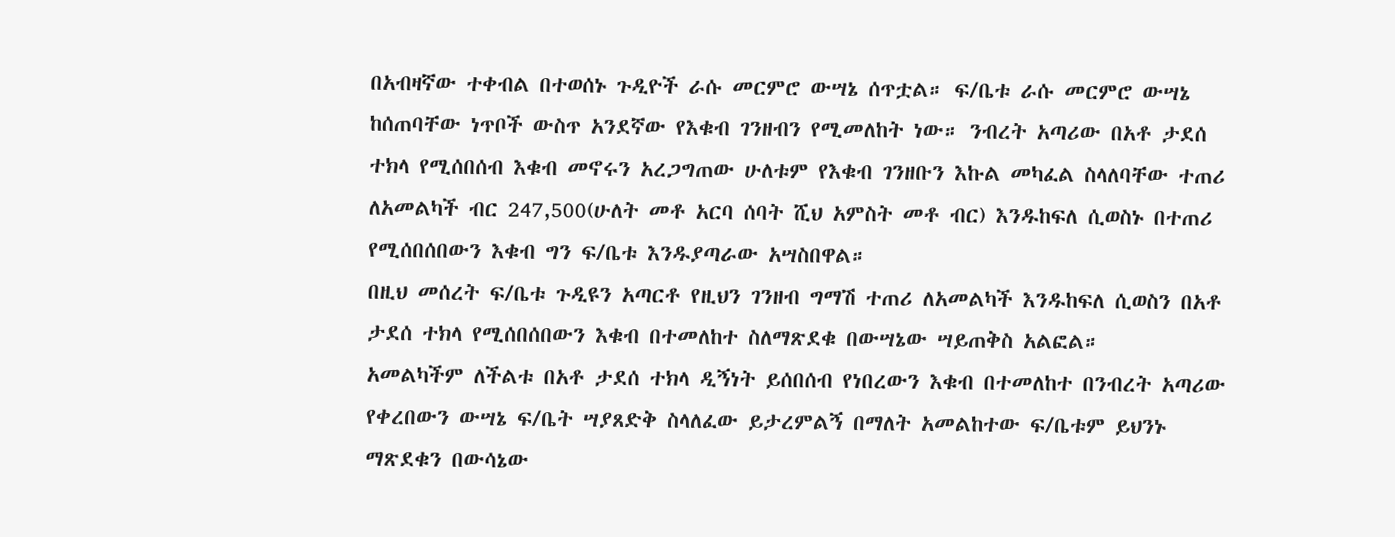በአብዛኛው ተቀብል በተወሰኑ ጉዲዮች ራሱ መርምሮ ውሣኔ ሰጥቷል። ፍ/ቤቱ ራሱ መርምሮ ውሣኔ ከሰጠባቸው ነጥቦች ውስጥ አንደኛው የእቁብ ገንዘብን የሚመለከት ነው። ንብረት አጣሪው በአቶ ታደሰ ተክላ የሚሰበሰብ እቁብ መኖሩን አረጋግጠው ሁለቱም የእቁብ ገንዘቡን እኩል መካፈል ስላለባቸው ተጠሪ ለአመልካች ብር 247,500(ሁለት መቶ አርባ ሰባት ሺህ አምስት መቶ ብር) እንዱከፍለ ሲወስኑ በተጠሪ የሚሰበሰበውን እቁብ ግን ፍ/ቤቱ እንዱያጣራው አሣስበዋል።
በዚህ መሰረት ፍ/ቤቱ ጉዲዩን አጣርቶ የዚህን ገንዘብ ግማሽ ተጠሪ ለአመልካች እንዱከፍለ ሲወስን በአቶ ታደሰ ተክላ የሚሰበሰበውን እቁብ በተመለከተ ስለማጽደቁ በውሣኔው ሣይጠቅስ አልፎል።
አመልካችም ለችልቱ በአቶ ታደሰ ተክላ ዲኝነት ይሰበሰብ የነበረውን እቁብ በተመለከተ በንብረት አጣሪው የቀረበውን ውሣኔ ፍ/ቤት ሣያጸድቅ ስላለፈው ይታረምልኝ በማለት አመልከተው ፍ/ቤቱም ይህንኑ ማጽደቁን በውሳኔው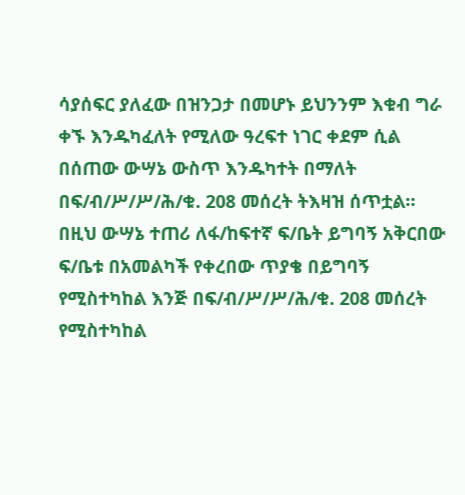ሳያሰፍር ያለፈው በዝንጋታ በመሆኑ ይህንንም እቁብ ግራ ቀኙ እንዱካፈለት የሚለው ዓረፍተ ነገር ቀደም ሲል በሰጠው ውሣኔ ውስጥ እንዱካተት በማለት በፍ/ብ/ሥ/ሥ/ሕ/ቁ. 208 መሰረት ትእዛዝ ሰጥቷል።
በዚህ ውሣኔ ተጠሪ ለፋ/ከፍተኛ ፍ/ቤት ይግባኝ አቅርበው ፍ/ቤቱ በአመልካች የቀረበው ጥያቄ በይግባኝ የሚስተካከል እንጅ በፍ/ብ/ሥ/ሥ/ሕ/ቁ. 208 መሰረት የሚስተካከል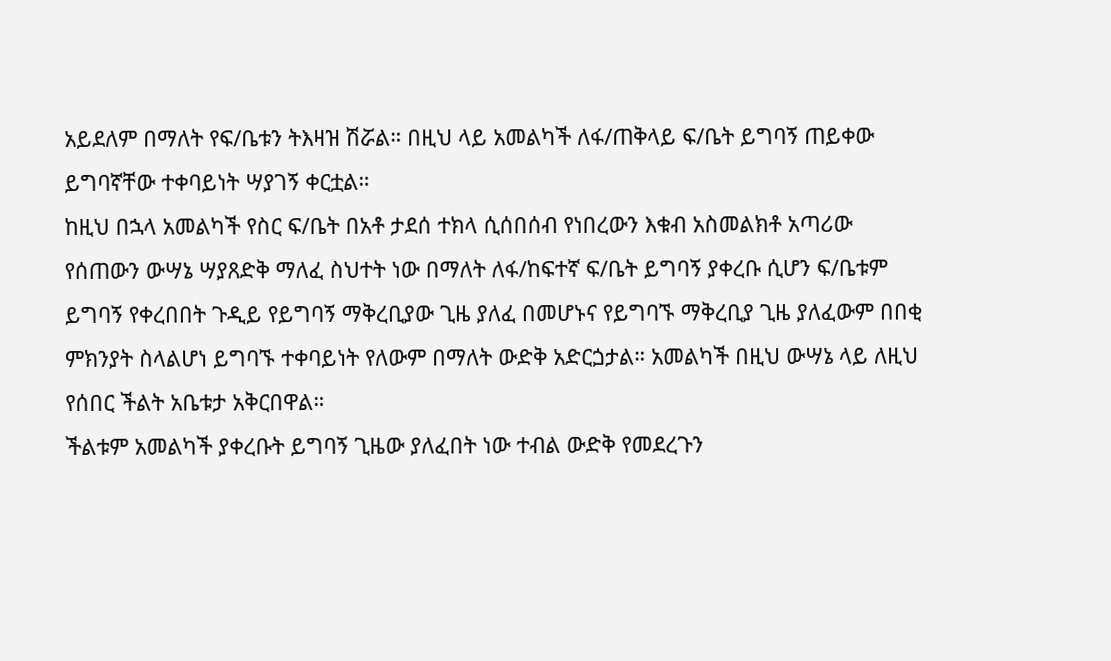አይደለም በማለት የፍ/ቤቱን ትእዛዝ ሽሯል። በዚህ ላይ አመልካች ለፋ/ጠቅላይ ፍ/ቤት ይግባኝ ጠይቀው ይግባኛቸው ተቀባይነት ሣያገኝ ቀርቷል።
ከዚህ በኋላ አመልካች የስር ፍ/ቤት በአቶ ታደሰ ተክላ ሲሰበሰብ የነበረውን እቁብ አስመልክቶ አጣሪው የሰጠውን ውሣኔ ሣያጸድቅ ማለፈ ስህተት ነው በማለት ለፋ/ከፍተኛ ፍ/ቤት ይግባኝ ያቀረቡ ሲሆን ፍ/ቤቱም ይግባኝ የቀረበበት ጉዲይ የይግባኝ ማቅረቢያው ጊዜ ያለፈ በመሆኑና የይግባኙ ማቅረቢያ ጊዜ ያለፈውም በበቂ ምክንያት ስላልሆነ ይግባኙ ተቀባይነት የለውም በማለት ውድቅ አድርጏታል። አመልካች በዚህ ውሣኔ ላይ ለዚህ የሰበር ችልት አቤቱታ አቅርበዋል።
ችልቱም አመልካች ያቀረቡት ይግባኝ ጊዜው ያለፈበት ነው ተብል ውድቅ የመደረጉን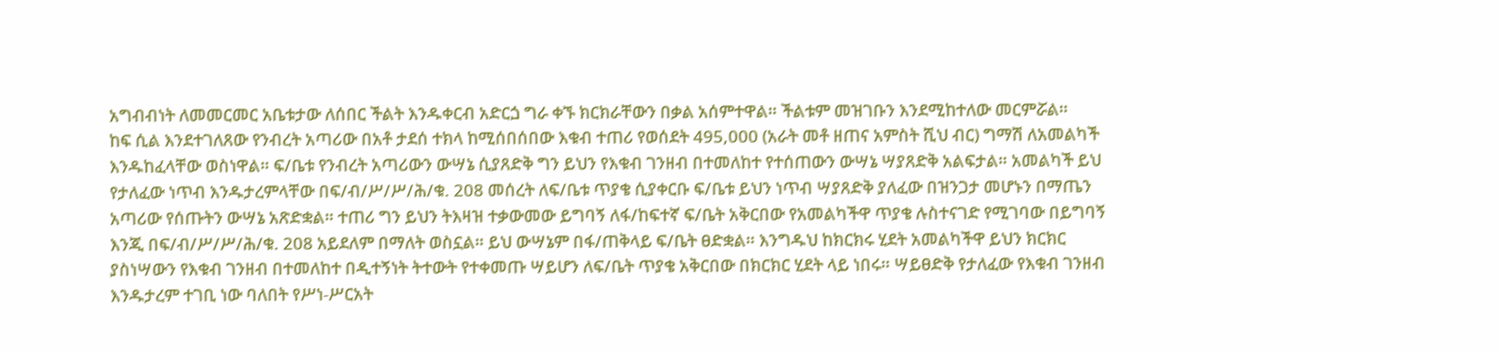አግብብነት ለመመርመር አቤቱታው ለሰበር ችልት እንዱቀርብ አድርጏ ግራ ቀኙ ክርክራቸውን በቃል አሰምተዋል። ችልቱም መዝገቡን እንደሚከተለው መርምሯል።
ከፍ ሲል እንደተገለጸው የንብረት አጣሪው በአቶ ታደሰ ተክላ ከሚሰበሰበው እቁብ ተጠሪ የወሰደት 495,000 (አራት መቶ ዘጠና አምስት ሺህ ብር) ግማሽ ለአመልካች እንዱከፈላቸው ወስነዋል። ፍ/ቤቱ የንብረት አጣሪውን ውሣኔ ሲያጸድቅ ግን ይህን የእቁብ ገንዘብ በተመለከተ የተሰጠውን ውሣኔ ሣያጸድቅ አልፍታል። አመልካች ይህ የታለፈው ነጥብ እንዱታረምላቸው በፍ/ብ/ሥ/ሥ/ሕ/ቁ. 208 መሰረት ለፍ/ቤቱ ጥያቄ ሲያቀርቡ ፍ/ቤቱ ይህን ነጥብ ሣያጸድቅ ያለፈው በዝንጋታ መሆኑን በማጤን አጣሪው የሰጡትን ውሣኔ አጽድቋል። ተጠሪ ግን ይህን ትእዛዝ ተቃውመው ይግባኝ ለፋ/ከፍተኛ ፍ/ቤት አቅርበው የአመልካችዋ ጥያቄ ሉስተናገድ የሚገባው በይግባኝ እንጂ በፍ/ብ/ሥ/ሥ/ሕ/ቁ. 208 አይደለም በማለት ወስኗል። ይህ ውሣኔም በፋ/ጠቅላይ ፍ/ቤት ፀድቋል። እንግዱህ ከክርክሩ ሂደት አመልካችዋ ይህን ክርክር ያስነሣውን የእቁብ ገንዘብ በተመለከተ በዲተኝነት ትተውት የተቀመጡ ሣይሆን ለፍ/ቤት ጥያቄ አቅርበው በክርክር ሂደት ላይ ነበሩ። ሣይፀድቅ የታለፈው የእቁብ ገንዘብ እንዱታረም ተገቢ ነው ባለበት የሥነ-ሥርአት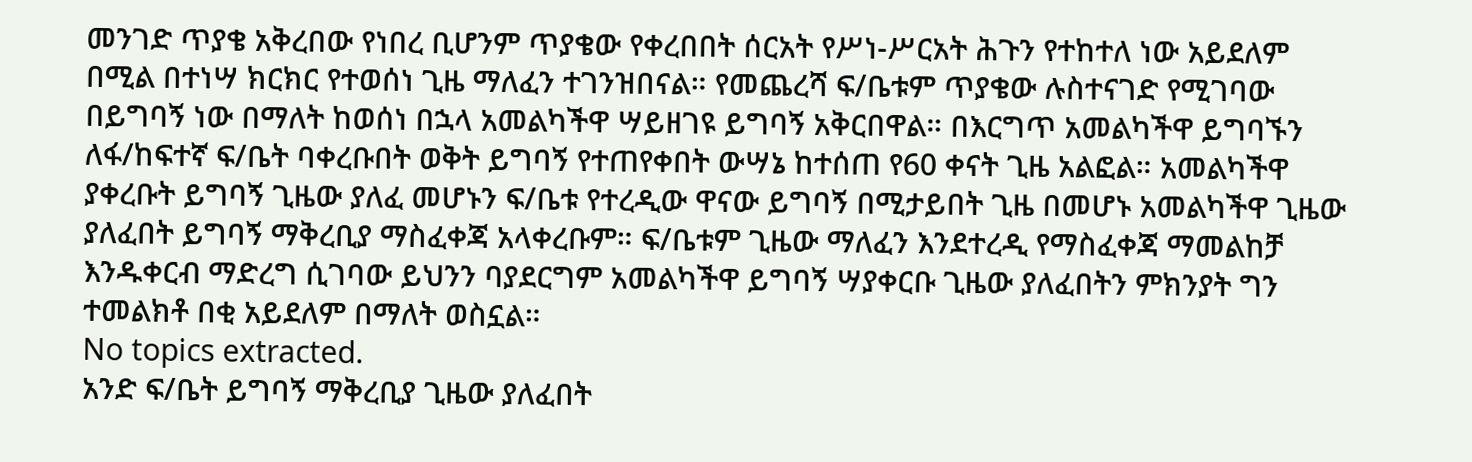መንገድ ጥያቄ አቅረበው የነበረ ቢሆንም ጥያቄው የቀረበበት ሰርአት የሥነ-ሥርአት ሕጉን የተከተለ ነው አይደለም በሚል በተነሣ ክርክር የተወሰነ ጊዜ ማለፈን ተገንዝበናል። የመጨረሻ ፍ/ቤቱም ጥያቄው ሉስተናገድ የሚገባው በይግባኝ ነው በማለት ከወሰነ በኋላ አመልካችዋ ሣይዘገዩ ይግባኝ አቅርበዋል። በእርግጥ አመልካችዋ ይግባኙን ለፋ/ከፍተኛ ፍ/ቤት ባቀረቡበት ወቅት ይግባኝ የተጠየቀበት ውሣኔ ከተሰጠ የ60 ቀናት ጊዜ አልፎል። አመልካችዋ ያቀረቡት ይግባኝ ጊዜው ያለፈ መሆኑን ፍ/ቤቱ የተረዲው ዋናው ይግባኝ በሚታይበት ጊዜ በመሆኑ አመልካችዋ ጊዜው ያለፈበት ይግባኝ ማቅረቢያ ማስፈቀጃ አላቀረቡም። ፍ/ቤቱም ጊዜው ማለፈን እንደተረዲ የማስፈቀጃ ማመልከቻ እንዱቀርብ ማድረግ ሲገባው ይህንን ባያደርግም አመልካችዋ ይግባኝ ሣያቀርቡ ጊዜው ያለፈበትን ምክንያት ግን ተመልክቶ በቂ አይደለም በማለት ወስኗል።
No topics extracted.
አንድ ፍ/ቤት ይግባኝ ማቅረቢያ ጊዜው ያለፈበት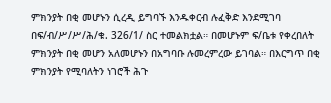ምክንያት በቂ መሆኑን ሲረዲ ይግባኙ እንዱቀርብ ሉፈቅድ እንደሚገባ በፍ/ብ/ሥ/ሥ/ሕ/ቁ. 326/1/ ስር ተመልክቷል። በመሆኑም ፍ/ቤቱ የቀረበለት ምክንያት በቂ መሆን አለመሆኑን በአግባቡ ሉመረምረው ይገባል። በእርግጥ በቂ ምክንያት የሚባለትን ነገሮች ሕጉ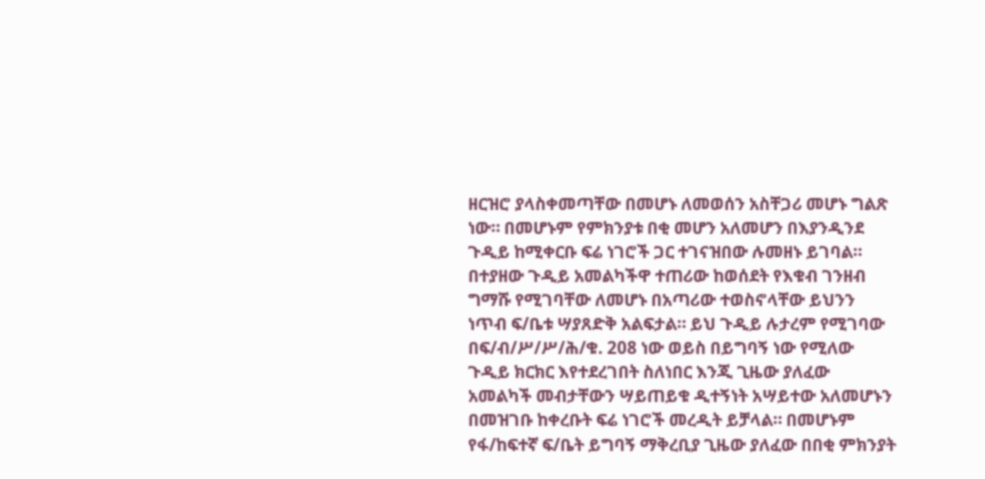ዘርዝሮ ያላስቀመጣቸው በመሆኑ ለመወሰን አስቸጋሪ መሆኑ ግልጽ ነው። በመሆኑም የምክንያቱ በቂ መሆን አለመሆን በእያንዲንደ ጉዲይ ከሚቀርቡ ፍሬ ነገሮች ጋር ተገናዝበው ሉመዘኑ ይገባል።
በተያዘው ጉዲይ አመልካችዋ ተጠሪው ከወሰደት የእቁብ ገንዘብ ግማሹ የሚገባቸው ለመሆኑ በአጣሪው ተወስኖላቸው ይህንን ነጥብ ፍ/ቤቱ ሣያጸድቅ አልፍታል። ይህ ጉዲይ ሉታረም የሚገባው በፍ/ብ/ሥ/ሥ/ሕ/ቁ. 208 ነው ወይስ በይግባኝ ነው የሚለው ጉዲይ ክርክር እየተደረገበት ስለነበር እንጂ ጊዜው ያለፈው አመልካች መብታቸውን ሣይጠይቁ ዲተኝነት አሣይተው አለመሆኑን በመዝገቡ ከቀረቡት ፍሬ ነገሮች መረዲት ይቻላል። በመሆኑም የፋ/ከፍተኛ ፍ/ቤት ይግባኝ ማቅረቢያ ጊዜው ያለፈው በበቂ ምክንያት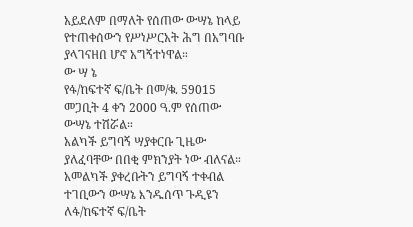አይደለም በማለት የሰጠው ውሣኔ ከላይ የተጠቀሰውን የሥነሥርአት ሕግ በአግባቡ ያላገናዘበ ሆኖ አግኝተነዋል።
ው ሣ ኔ
የፋ/ከፍተኛ ፍ/ቤት በመ/ቁ. 59015 መጋቢት 4 ቀን 2000 ዓ.ም የሰጠው ውሣኔ ተሽሯል።
አልካች ይግባኝ ሣያቀርቡ ጊዜው ያለፈባቸው በበቂ ምክንያት ነው ብለናል።
አመልካች ያቀረቡትን ይግባኝ ተቀብል ተገቢውን ውሣኔ እንዱሰጥ ጉዲዩን ለፋ/ከፍተኛ ፍ/ቤት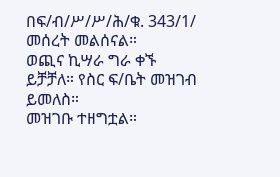በፍ/ብ/ሥ/ሥ/ሕ/ቁ. 343/1/ መሰረት መልሰናል።
ወጪና ኪሣራ ግራ ቀኙ ይቻቻለ። የስር ፍ/ቤት መዝገብ ይመለስ።
መዝገቡ ተዘግቷል።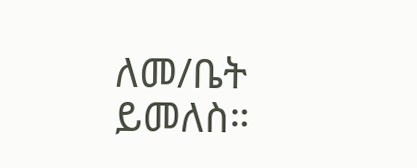ለመ/ቤት ይመለስ።